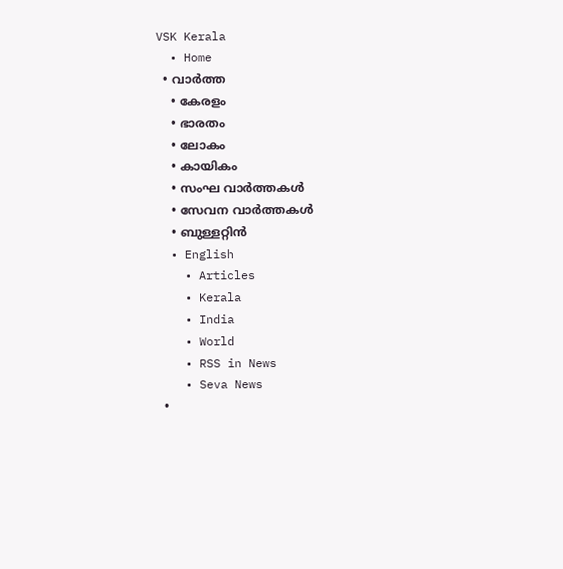VSK Kerala
  • Home
  • വാര്‍ത്ത
    • കേരളം
    • ഭാരതം
    • ലോകം
    • കായികം
    • സംഘ വാര്‍ത്തകള്‍
    • സേവന വാര്‍ത്തകള്‍
    • ബുള്ളറ്റിൻ
  • English
    • Articles
    • Kerala
    • India
    • World
    • RSS in News
    • Seva News
  •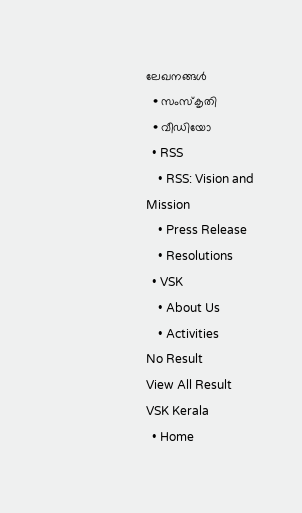ലേഖനങ്ങള്‍
  • സംസ്കൃതി
  • വീഡിയോ
  • RSS
    • RSS: Vision and Mission
    • Press Release
    • Resolutions
  • VSK
    • About Us
    • Activities
No Result
View All Result
VSK Kerala
  • Home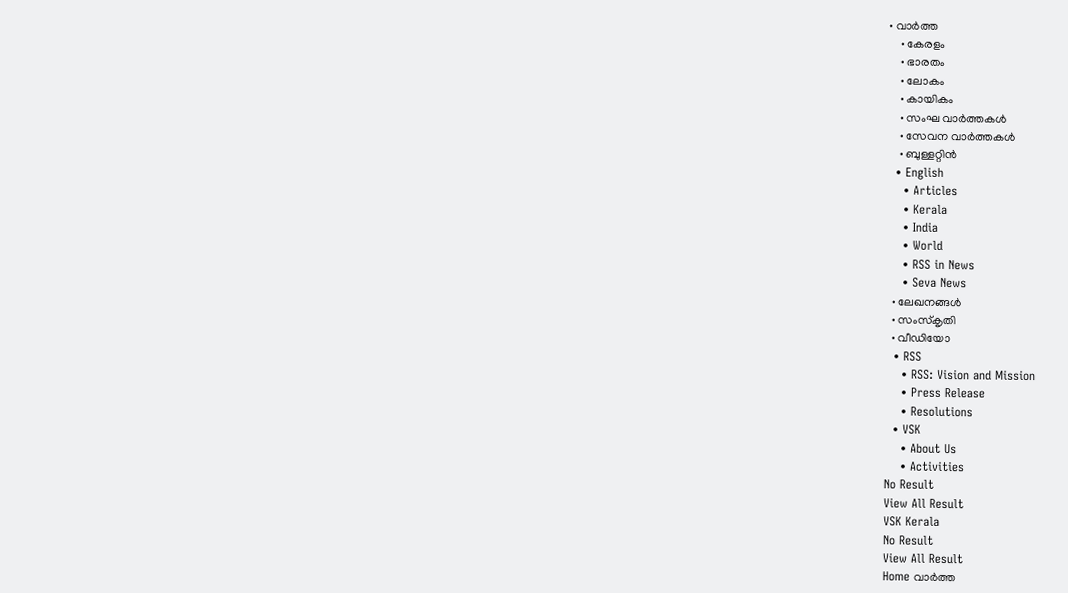• വാര്‍ത്ത
    • കേരളം
    • ഭാരതം
    • ലോകം
    • കായികം
    • സംഘ വാര്‍ത്തകള്‍
    • സേവന വാര്‍ത്തകള്‍
    • ബുള്ളറ്റിൻ
  • English
    • Articles
    • Kerala
    • India
    • World
    • RSS in News
    • Seva News
  • ലേഖനങ്ങള്‍
  • സംസ്കൃതി
  • വീഡിയോ
  • RSS
    • RSS: Vision and Mission
    • Press Release
    • Resolutions
  • VSK
    • About Us
    • Activities
No Result
View All Result
VSK Kerala
No Result
View All Result
Home വാര്‍ത്ത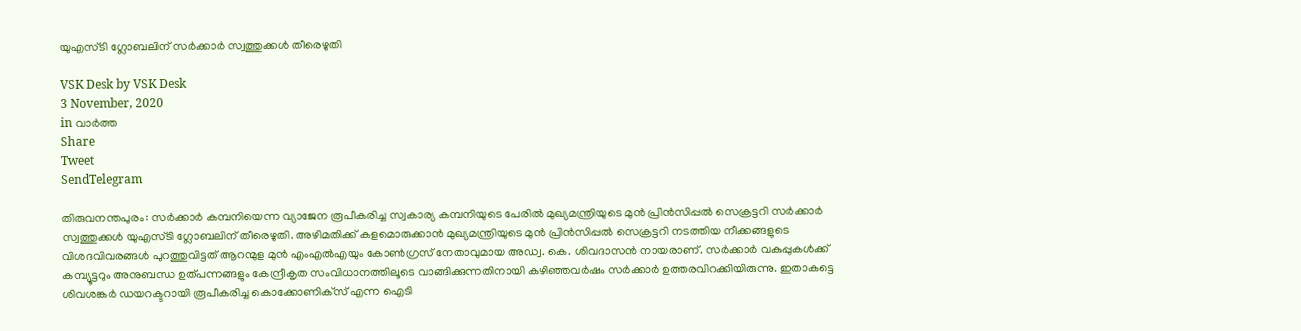യുഎസ്ടി ഗ്ലോബലിന് സര്‍ക്കാര്‍ സ്വത്തുക്കള്‍ തീരെഴുതി

VSK Desk by VSK Desk
3 November, 2020
in വാര്‍ത്ത
Share
Tweet
SendTelegram

തിരുവനന്തപുരം: സര്‍ക്കാര്‍ കമ്പനിയെന്ന വ്യാജേന രൂപീകരിച്ച സ്വകാര്യ കമ്പനിയുടെ പേരില്‍ മുഖ്യമന്ത്രിയുടെ മുന്‍ പ്രിന്‍സിപ്പല്‍ സെക്രട്ടറി സര്‍ക്കാര്‍ സ്വത്തുക്കള്‍ യുഎസ്ടി ഗ്ലോബലിന് തീരെഴുതി. അഴിമതിക്ക് കളമൊരുക്കാന്‍ മുഖ്യമന്ത്രിയുടെ മുന്‍ പ്രിന്‍സിപ്പല്‍ സെക്രട്ടറി നടത്തിയ നീക്കങ്ങളുടെ വിശദവിവരങ്ങള്‍ പുറത്തുവിട്ടത് ആറന്മുള മുന്‍ എംഎല്‍എയും കോണ്‍ഗ്രസ് നേതാവുമായ അഡ്വ. കെ. ശിവദാസന്‍ നായരാണ്. സര്‍ക്കാര്‍ വകുപ്പുകള്‍ക്ക് കമ്പ്യൂട്ടറും അനുബന്ധ ഉത്പന്നങ്ങളും കേന്ദ്രീകൃത സംവിധാനത്തിലൂടെ വാങ്ങിക്കുന്നതിനായി കഴിഞ്ഞവര്‍ഷം സര്‍ക്കാര്‍ ഉത്തരവിറക്കിയിരുന്നു. ഇതാകട്ടെ ശിവശങ്കര്‍ ഡയറക്ടറായി രൂപീകരിച്ച കൊക്കോണിക്‌സ് എന്ന ഐടി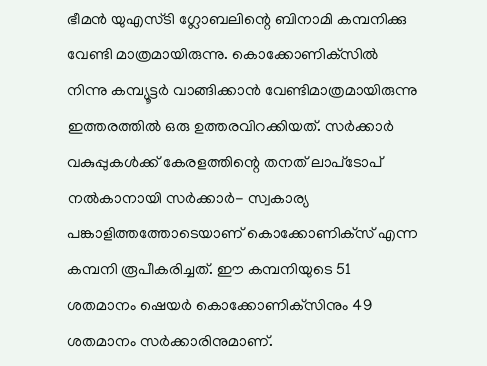ഭീമന്‍ യുഎസ്ടി ഗ്ലോബലിന്റെ ബിനാമി കമ്പനിക്കു വേണ്ടി മാത്രമായിരുന്നു. കൊക്കോണിക്‌സില്‍ നിന്നു കമ്പ്യൂട്ടര്‍ വാങ്ങിക്കാന്‍ വേണ്ടിമാത്രമായിരുന്നു ഇത്തരത്തില്‍ ഒരു ഉത്തരവിറക്കിയത്. സര്‍ക്കാര്‍ വകുപ്പുകള്‍ക്ക് കേരളത്തിന്റെ തനത് ലാപ്‌ടോപ് നല്‍കാനായി സര്‍ക്കാര്‍- സ്വകാര്യ പങ്കാളിത്തത്തോടെയാണ് കൊക്കോണിക്‌സ് എന്ന കമ്പനി രൂപീകരിച്ചത്. ഈ കമ്പനിയുടെ 51 ശതമാനം ഷെയര്‍ കൊക്കോണിക്‌സിനും 49 ശതമാനം സര്‍ക്കാരിനുമാണ്.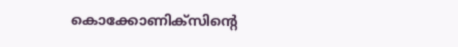കൊക്കോണിക്‌സിന്റെ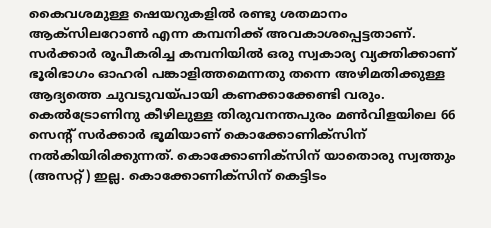കൈവശമുള്ള ഷെയറുകളില്‍ രണ്ടു ശതമാനം ആക്‌സിലറോണ്‍ എന്ന കമ്പനിക്ക് അവകാശപ്പെട്ടതാണ്. സര്‍ക്കാര്‍ രൂപീകരിച്ച കമ്പനിയില്‍ ഒരു സ്വകാര്യ വ്യക്തിക്കാണ് ഭൂരിഭാഗം ഓഹരി പങ്കാളിത്തമെന്നതു തന്നെ അഴിമതിക്കുള്ള ആദ്യത്തെ ചുവടുവയ്പായി കണക്കാക്കേണ്ടി വരും. കെല്‍ട്രോണിനു കീഴിലുള്ള തിരുവനന്തപുരം മണ്‍വിളയിലെ 66 സെന്റ് സര്‍ക്കാര്‍ ഭൂമിയാണ് കൊക്കോണിക്‌സിന് നല്‍കിയിരിക്കുന്നത്. കൊക്കോണിക്‌സിന് യാതൊരു സ്വത്തും (അസറ്റ്) ഇല്ല. കൊക്കോണിക്‌സിന് കെട്ടിടം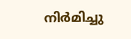നിര്‍മിച്ചു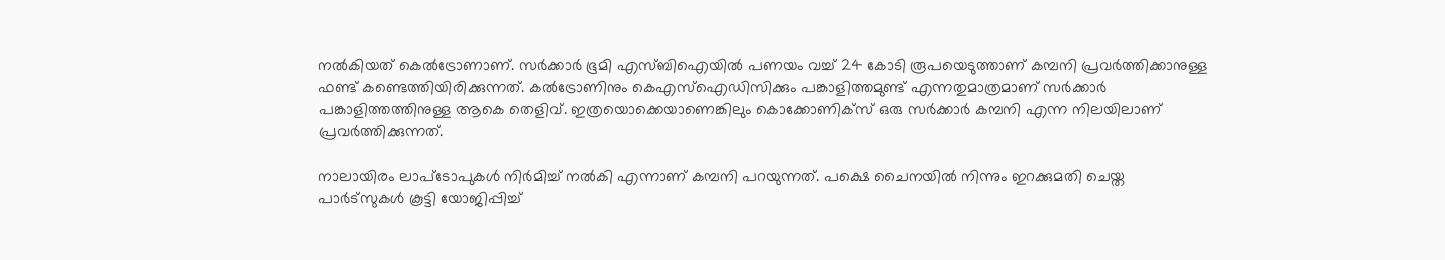നല്‍കിയത് കെല്‍ട്രോണാണ്. സര്‍ക്കാര്‍ ഭൂമി എസ്ബിഐയില്‍ പണയം വച്ച് 24 കോടി രൂപയെടുത്താണ് കമ്പനി പ്രവര്‍ത്തിക്കാനുള്ള ഫണ്ട് കണ്ടെത്തിയിരിക്കുന്നത്. കല്‍ട്രോണിനും കെഎസ്‌ഐഡിസിക്കും പങ്കാളിത്തമുണ്ട് എന്നതുമാത്രമാണ് സര്‍ക്കാര്‍ പങ്കാളിത്തത്തിനുള്ള ആകെ തെളിവ്. ഇത്രയൊക്കെയാണെങ്കിലും കൊക്കോണിക്‌സ് ഒരു സര്‍ക്കാര്‍ കമ്പനി എന്ന നിലയിലാണ് പ്രവര്‍ത്തിക്കുന്നത്.

നാലായിരം ലാപ്ടോപുകള്‍ നിര്‍മിച്ച് നല്‍കി എന്നാണ് കമ്പനി പറയുന്നത്. പക്ഷെ ചൈനയില്‍ നിന്നും ഇറക്കുമതി ചെയ്ത പാര്‍ട്സുകള്‍ കൂട്ടി യോജിപ്പിച്ച്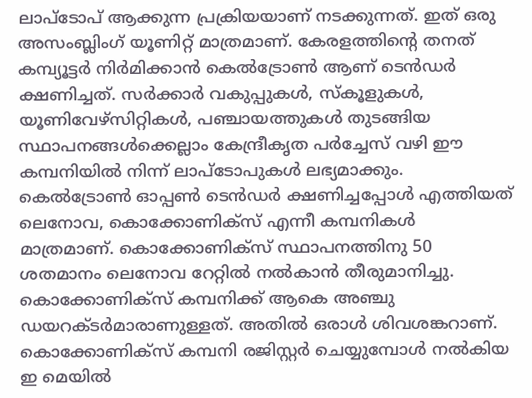ലാപ്ടോപ് ആക്കുന്ന പ്രക്രിയയാണ് നടക്കുന്നത്. ഇത് ഒരു അസംബ്ലിംഗ് യൂണിറ്റ് മാത്രമാണ്. കേരളത്തിന്റെ തനത് കമ്പ്യൂട്ടര്‍ നിര്‍മിക്കാന്‍ കെല്‍ട്രോണ്‍ ആണ് ടെന്‍ഡര്‍ ക്ഷണിച്ചത്. സര്‍ക്കാര്‍ വകുപ്പുകള്‍, സ്‌കൂളുകള്‍, യൂണിവേഴ്സിറ്റികള്‍, പഞ്ചായത്തുകള്‍ തുടങ്ങിയ സ്ഥാപനങ്ങള്‍ക്കെല്ലാം കേന്ദ്രീകൃത പര്‍ച്ചേസ് വഴി ഈ കമ്പനിയില്‍ നിന്ന് ലാപ്ടോപുകള്‍ ലഭ്യമാക്കും. കെല്‍ട്രോണ്‍ ഓപ്പണ്‍ ടെന്‍ഡര്‍ ക്ഷണിച്ചപ്പോള്‍ എത്തിയത് ലെനോവ, കൊക്കോണിക്സ് എന്നീ കമ്പനികള്‍ മാത്രമാണ്. കൊക്കോണിക്സ് സ്ഥാപനത്തിനു 50 ശതമാനം ലെനോവ റേറ്റില്‍ നല്‍കാന്‍ തീരുമാനിച്ചു. കൊക്കോണിക്‌സ് കമ്പനിക്ക് ആകെ അഞ്ചു ഡയറക്ടര്‍മാരാണുള്ളത്. അതില്‍ ഒരാള്‍ ശിവശങ്കറാണ്. കൊക്കോണിക്സ് കമ്പനി രജിസ്റ്റര്‍ ചെയ്യുമ്പോള്‍ നല്‍കിയ ഇ മെയില്‍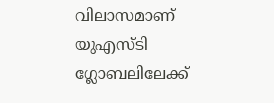വിലാസമാണ് യുഎസ്ടി ഗ്ലോബലിലേക്ക്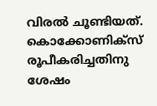വിരല്‍ ചൂണ്ടിയത്. കൊക്കോണിക്‌സ് രൂപീകരിച്ചതിനു ശേഷം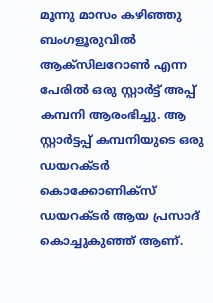മൂന്നു മാസം കഴിഞ്ഞു ബംഗളൂരുവില്‍ ആക്സിലറോണ്‍ എന്ന പേരില്‍ ഒരു സ്റ്റാര്‍ട്ട് അപ്പ് കമ്പനി ആരംഭിച്ചു. ആ സ്റ്റാര്‍ട്ടപ്പ് കമ്പനിയുടെ ഒരു ഡയറക്ടര്‍ കൊക്കോണിക്സ് ഡയറക്ടര്‍ ആയ പ്രസാദ് കൊച്ചുകുഞ്ഞ് ആണ്.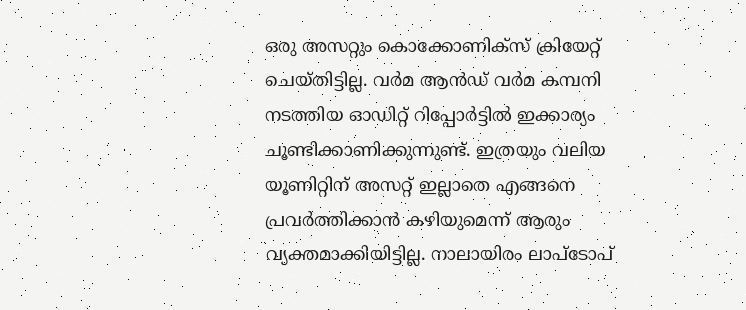ഒരു അസറ്റും കൊക്കോണിക്സ് ക്രിയേറ്റ് ചെയ്തിട്ടില്ല. വര്‍മ ആന്‍ഡ് വര്‍മ കമ്പനി നടത്തിയ ഓഡിറ്റ് റിപ്പോര്‍ട്ടില്‍ ഇക്കാര്യം ചൂണ്ടിക്കാണിക്കുന്നുണ്ട്. ഇത്രയും വലിയ യൂണിറ്റിന് അസറ്റ് ഇല്ലാതെ എങ്ങനെ പ്രവര്‍ത്തിക്കാന്‍ കഴിയുമെന്ന് ആരും വ്യക്തമാക്കിയിട്ടില്ല. നാലായിരം ലാപ്ടോപ്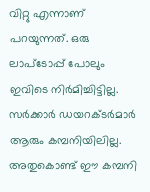വിറ്റു എന്നാണ് പറയുന്നത്. ഒരു ലാപ്ടോപ്പ് പോലും ഇവിടെ നിര്‍മിച്ചിട്ടില്ല. സര്‍ക്കാര്‍ ഡയറക്ടര്‍മാര്‍ ആരും കമ്പനിയിലില്ല. അതുകൊണ്ട് ഈ കമ്പനി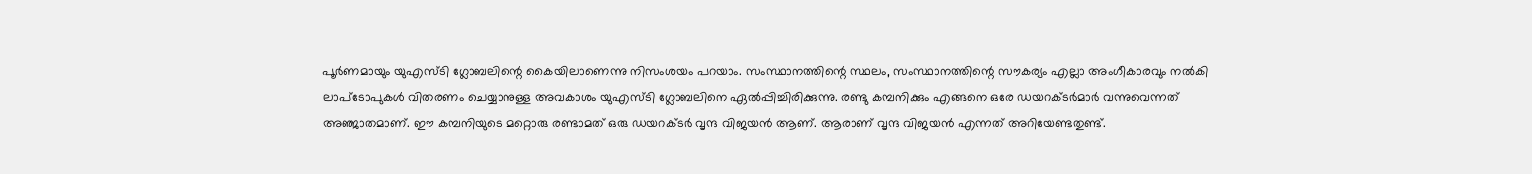പൂര്‍ണമായും യുഎസ്ടി ഗ്ലോബലിന്റെ കൈയിലാണെന്നു നിസംശയം പറയാം. സംസ്ഥാനത്തിന്റെ സ്ഥലം, സംസ്ഥാനത്തിന്റെ സൗകര്യം എല്ലാ അംഗീകാരവും നല്‍കി ലാപ്ടോപുകള്‍ വിതരണം ചെയ്യാനുള്ള അവകാശം യുഎസ്ടി ഗ്ലോബലിനെ ഏല്‍പ്പിച്ചിരിക്കുന്നു. രണ്ടു കമ്പനിക്കും എങ്ങനെ ഒരേ ഡയറക്ടര്‍മാര്‍ വന്നുവെന്നത് അഞ്ജാതമാണ്. ഈ കമ്പനിയുടെ മറ്റൊരു രണ്ടാമത് ഒരു ഡയറക്ടര്‍ വൃന്ദ വിജയന്‍ ആണ്. ആരാണ് വൃന്ദ വിജയന്‍ എന്നത് അറിയേണ്ടതുണ്ട്.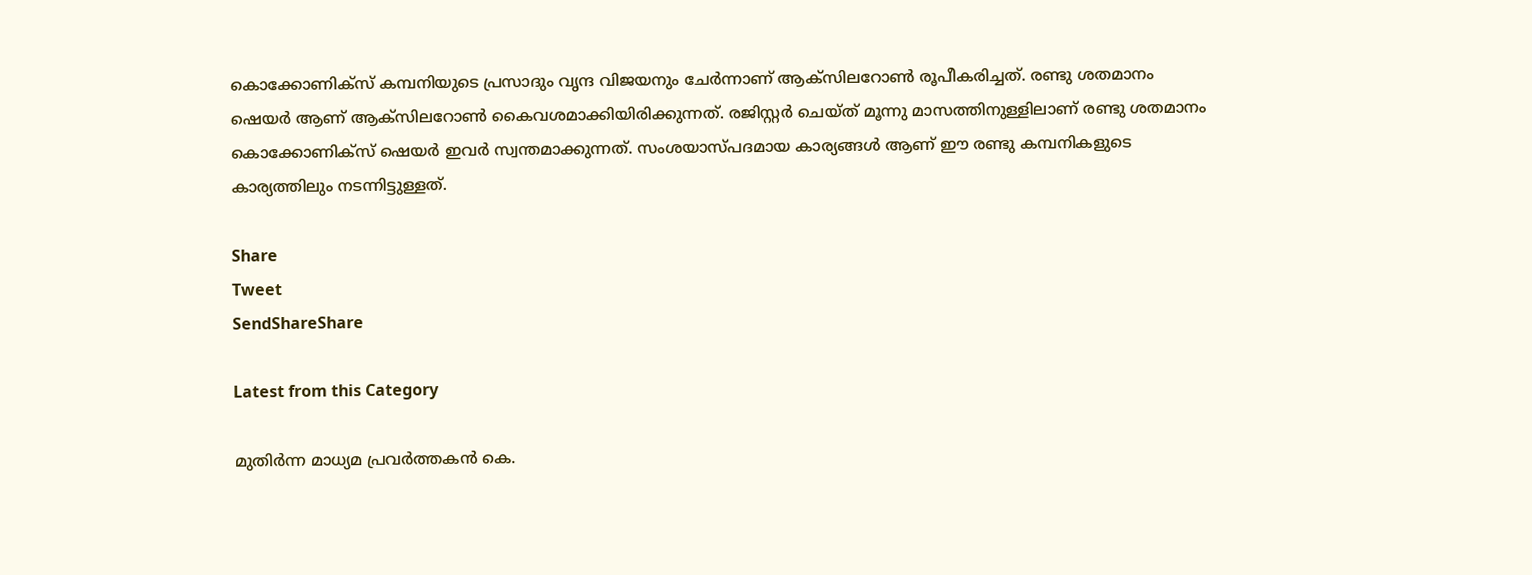കൊക്കോണിക്സ് കമ്പനിയുടെ പ്രസാദും വൃന്ദ വിജയനും ചേര്‍ന്നാണ് ആക്സിലറോണ്‍ രൂപീകരിച്ചത്. രണ്ടു ശതമാനം ഷെയര്‍ ആണ് ആക്സിലറോണ്‍ കൈവശമാക്കിയിരിക്കുന്നത്. രജിസ്റ്റര്‍ ചെയ്ത് മൂന്നു മാസത്തിനുള്ളിലാണ് രണ്ടു ശതമാനം കൊക്കോണിക്സ് ഷെയര്‍ ഇവര്‍ സ്വന്തമാക്കുന്നത്. സംശയാസ്പദമായ കാര്യങ്ങള്‍ ആണ് ഈ രണ്ടു കമ്പനികളുടെ കാര്യത്തിലും നടന്നിട്ടുള്ളത്.

Share
Tweet
SendShareShare

Latest from this Category

മുതിർന്ന മാധ്യമ പ്രവർത്തകൻ കെ.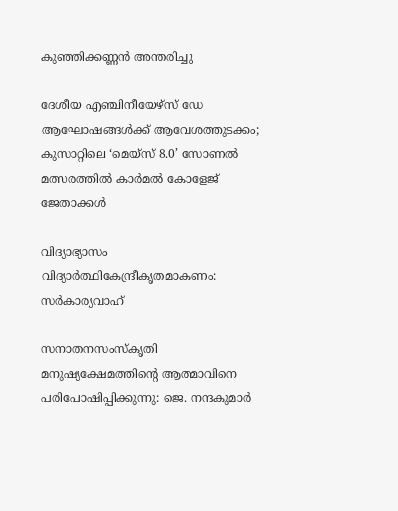കുഞ്ഞിക്കണ്ണൻ അന്തരിച്ചു

ദേശീയ എഞ്ചിനീയേഴ്സ് ഡേ ആഘോഷങ്ങൾക്ക് ആവേശത്തുടക്കം; കുസാറ്റിലെ ‘മെയ്‌സ് 8.0’ സോണൽ മത്സരത്തിൽ കാർമൽ കോളേജ് ജേതാക്കൾ

വിദ്യാഭ്യാസം വിദ്യാര്‍ത്ഥികേന്ദ്രീകൃതമാകണം: സര്‍കാര്യവാഹ്

സനാതനസംസ്‌കൃതി മനുഷ്യക്ഷേമത്തിന്റെ ആത്മാവിനെ പരിപോഷിപ്പിക്കുന്നു: ജെ. നന്ദകുമാര്‍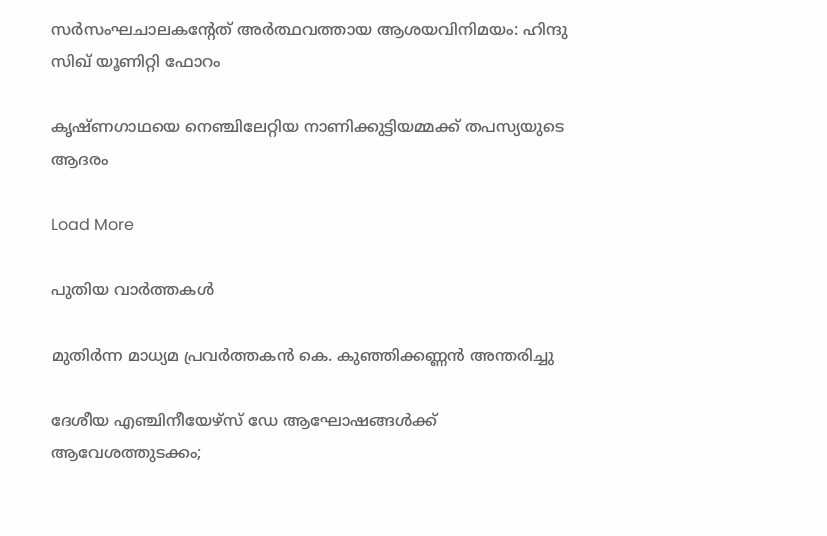സര്‍സംഘചാലകന്റേത് അര്‍ത്ഥവത്തായ ആശയവിനിമയം: ഹിന്ദു സിഖ് യൂണിറ്റി ഫോറം

കൃഷ്ണഗാഥയെ നെഞ്ചിലേറ്റിയ നാണിക്കുട്ടിയമ്മക്ക് തപസ്യയുടെ ആദരം

Load More

പുതിയ വാര്‍ത്തകള്‍

മുതിർന്ന മാധ്യമ പ്രവർത്തകൻ കെ. കുഞ്ഞിക്കണ്ണൻ അന്തരിച്ചു

ദേശീയ എഞ്ചിനീയേഴ്സ് ഡേ ആഘോഷങ്ങൾക്ക് ആവേശത്തുടക്കം;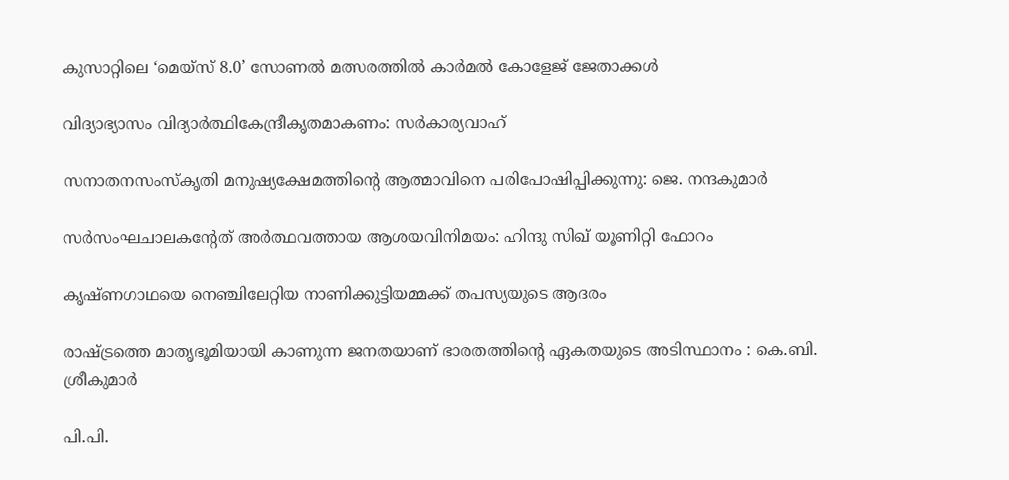കുസാറ്റിലെ ‘മെയ്‌സ് 8.0’ സോണൽ മത്സരത്തിൽ കാർമൽ കോളേജ് ജേതാക്കൾ

വിദ്യാഭ്യാസം വിദ്യാര്‍ത്ഥികേന്ദ്രീകൃതമാകണം: സര്‍കാര്യവാഹ്

സനാതനസംസ്‌കൃതി മനുഷ്യക്ഷേമത്തിന്റെ ആത്മാവിനെ പരിപോഷിപ്പിക്കുന്നു: ജെ. നന്ദകുമാര്‍

സര്‍സംഘചാലകന്റേത് അര്‍ത്ഥവത്തായ ആശയവിനിമയം: ഹിന്ദു സിഖ് യൂണിറ്റി ഫോറം

കൃഷ്ണഗാഥയെ നെഞ്ചിലേറ്റിയ നാണിക്കുട്ടിയമ്മക്ക് തപസ്യയുടെ ആദരം

രാഷ്ട്രത്തെ മാതൃഭൂമിയായി കാണുന്ന ജനതയാണ് ഭാരതത്തിന്റെ ഏകതയുടെ അടിസ്ഥാനം : കെ.ബി. ശ്രീകുമാർ

പി.പി.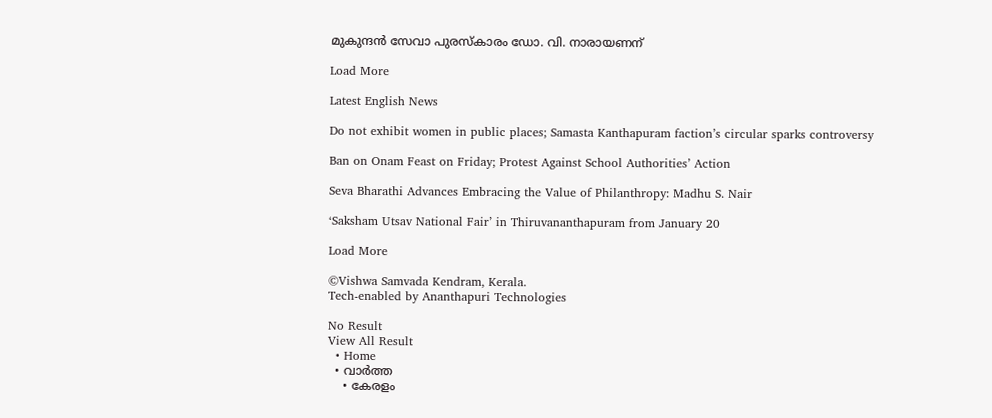മുകുന്ദന്‍ സേവാ പുരസ്‌കാരം ഡോ. വി. നാരായണന്

Load More

Latest English News

Do not exhibit women in public places; Samasta Kanthapuram faction’s circular sparks controversy

Ban on Onam Feast on Friday; Protest Against School Authorities’ Action

Seva Bharathi Advances Embracing the Value of Philanthropy: Madhu S. Nair

‘Saksham Utsav National Fair’ in Thiruvananthapuram from January 20

Load More

©Vishwa Samvada Kendram, Kerala.
Tech-enabled by Ananthapuri Technologies

No Result
View All Result
  • Home
  • വാര്‍ത്ത
    • കേരളം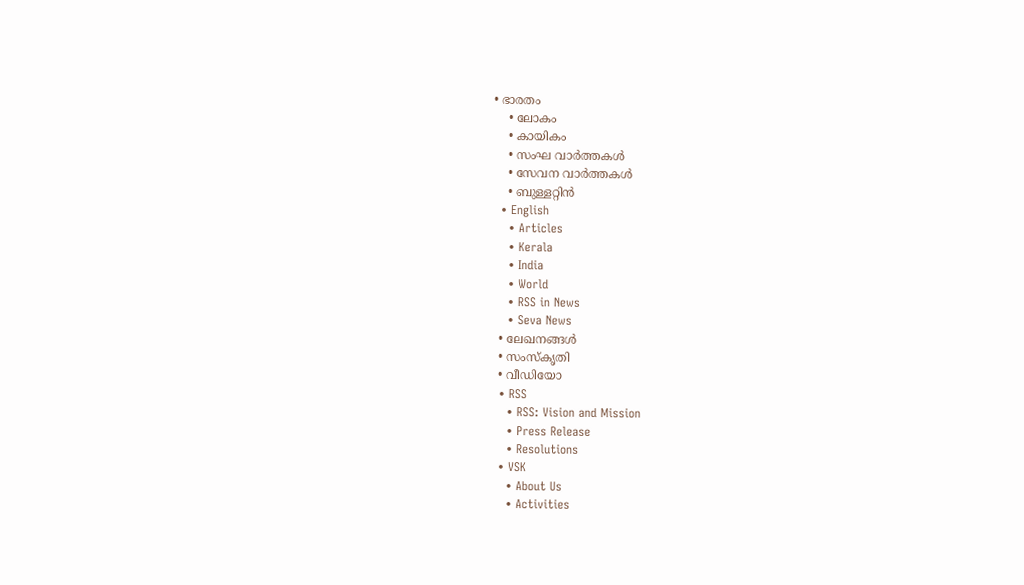• ഭാരതം
    • ലോകം
    • കായികം
    • സംഘ വാര്‍ത്തകള്‍
    • സേവന വാര്‍ത്തകള്‍
    • ബുള്ളറ്റിൻ
  • English
    • Articles
    • Kerala
    • India
    • World
    • RSS in News
    • Seva News
  • ലേഖനങ്ങള്‍
  • സംസ്കൃതി
  • വീഡിയോ
  • RSS
    • RSS: Vision and Mission
    • Press Release
    • Resolutions
  • VSK
    • About Us
    • Activities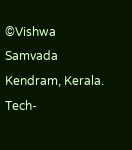©Vishwa Samvada Kendram, Kerala.
Tech-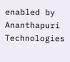enabled by Ananthapuri Technologies